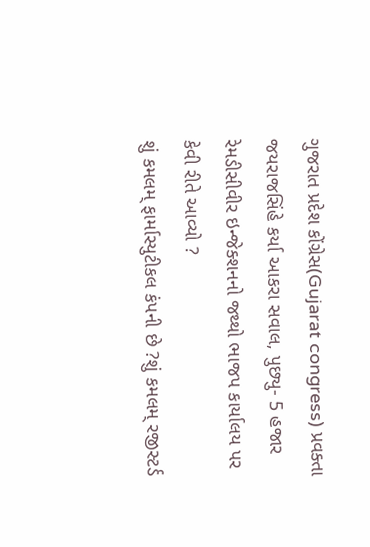ગુજરાત પ્રદેશ કોંગ્રેસ(Gujarat congress) પ્રવક્તા જયરાજસિંહે કર્યા આકરા સવાલ, પુછ્યુ- 5 હજાર રેમડીસીવીર ઇન્જેક્શનનો જથ્થો ભાજપ કાર્યાલય પર કેવી રીતે આવ્યો ?
શું કમલમ્ ફાર્માસ્યુટીકલ કંપની છે ?શું કમલમ્ રજીસ્ટર્ડ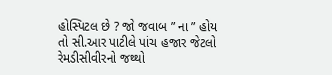હોસ્પિટલ છે ? જો જવાબ ” ના ” હોય તો સી.આર પાટીલે પાંચ હજાર જેટલો રેમડીસીવીરનો જથ્થો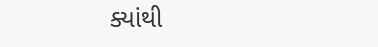ક્યાંથી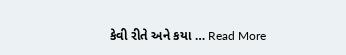કેવી રીતે અને કયા … Read More